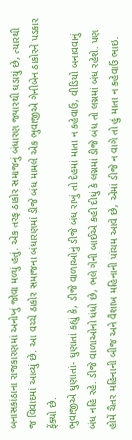બનાસકાંઠાના રાજકારણમાં અનોખું જોવા મળ્યું હતું. એક તરફ ઠાકોર સમાજનું બંધારણ જ્યારથી ઘડાયું છે, ત્યારથી જ વિવાદમાં આવ્યું છે. આ વચ્ચે ઠાકોર સમાજના બંધારણમાં ડીજે બંધ મામલે એક ભુવાજીએ ગેનીબેન ઠાકોરને પડકાર ફેંક્યો છે.
ભુવાજીએ ધુણાતાં- ધુણાતાં કહ્યું કે, ડીજે વાળાઓનું ડીજે બંધ રાખું તો દેહમાં માતા ન કહેવાઉં, વીડિયો બનાવવાનું બંધ નહિ રહે. ડીજે વાળાઓનો ધંધો છે, ભલે ગેની બાઈએ કહી દીધું કે લગ્નમાં ડીજે બંધ તો લગ્નમાં બંધ રહેશે. પણ હોમેં ચૈતર મહિનાની બીજ અને વૈશાખ મહિનાની પાંચમ આવે છે, એમાં ડીજે ન વાગે તો હું માતા ન કહેવાઉં ભાઇ.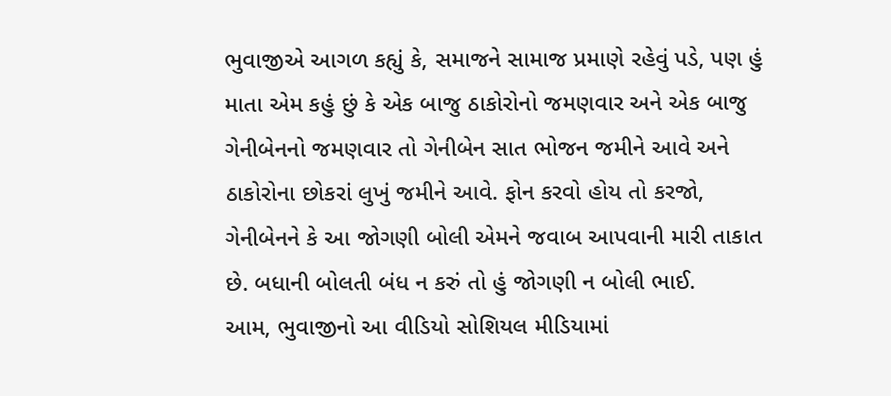ભુવાજીએ આગળ કહ્યું કે, સમાજને સામાજ પ્રમાણે રહેવું પડે, પણ હું માતા એમ કહું છું કે એક બાજુ ઠાકોરોનો જમણવાર અને એક બાજુ ગેનીબેનનો જમણવાર તો ગેનીબેન સાત ભોજન જમીને આવે અને ઠાકોરોના છોકરાં લુખું જમીને આવે. ફોન કરવો હોય તો કરજો, ગેનીબેનને કે આ જોગણી બોલી એમને જવાબ આપવાની મારી તાકાત છે. બધાની બોલતી બંધ ન કરું તો હું જોગણી ન બોલી ભાઈ.
આમ, ભુવાજીનો આ વીડિયો સોશિયલ મીડિયામાં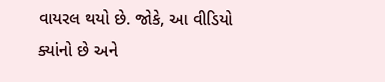વાયરલ થયો છે. જોકે, આ વીડિયો ક્યાંનો છે અને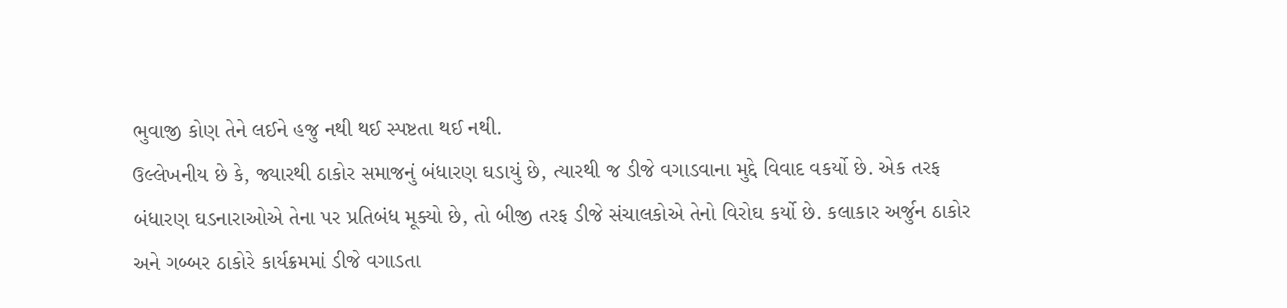ભુવાજી કોણ તેને લઈને હજુ નથી થઈ સ્પષ્ટતા થઈ નથી.
ઉલ્લેખનીય છે કે, જ્યારથી ઠાકોર સમાજનું બંધારણ ઘડાયું છે, ત્યારથી જ ડીજે વગાડવાના મુદ્દે વિવાદ વકર્યો છે. એક તરફ બંધારણ ઘડનારાઓએ તેના પર પ્રતિબંધ મૂક્યો છે, તો બીજી તરફ ડીજે સંચાલકોએ તેનો વિરોઘ કર્યો છે. કલાકાર અર્જુન ઠાકોર અને ગબ્બર ઠાકોરે કાર્યક્રમમાં ડીજે વગાડતા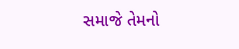સમાજે તેમનો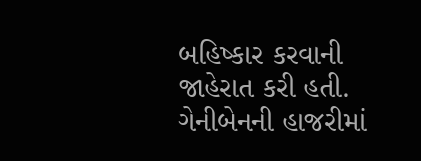બહિષ્કાર કરવાની જાહેરાત કરી હતી.
ગેનીબેનની હાજરીમાં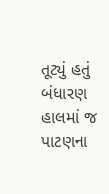તૂટ્યું હતું બંધારણ
હાલમાં જ પાટણના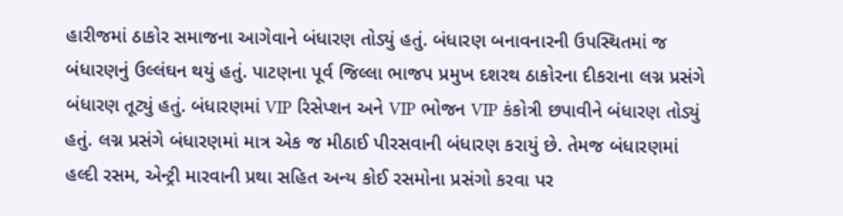હારીજમાં ઠાકોર સમાજના આગેવાને બંધારણ તોડ્યું હતું. બંધારણ બનાવનારની ઉપસ્થિતમાં જ બંધારણનું ઉલ્લંઘન થયું હતું. પાટણના પૂર્વ જિલ્લા ભાજપ પ્રમુખ દશરથ ઠાકોરના દીકરાના લગ્ન પ્રસંગે બંધારણ તૂટ્યું હતું. બંધારણમાં VIP રિસેપ્શન અને VIP ભોજન VIP કંકોત્રી છપાવીને બંધારણ તોડ્યું હતું. લગ્ન પ્રસંગે બંધારણમાં માત્ર એક જ મીઠાઈ પીરસવાની બંધારણ કરાયું છે. તેમજ બંધારણમાં હલ્દી રસમ, એન્ટ્રી મારવાની પ્રથા સહિત અન્ય કોઈ રસમોના પ્રસંગો કરવા પર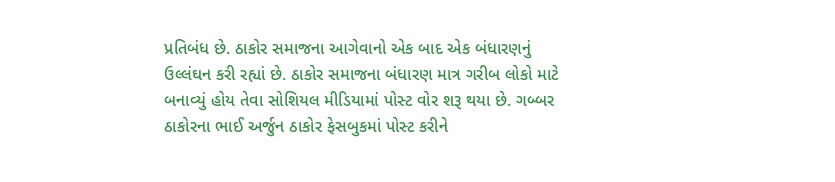પ્રતિબંધ છે. ઠાકોર સમાજના આગેવાનો એક બાદ એક બંધારણનું ઉલ્લંઘન કરી રહ્યાં છે. ઠાકોર સમાજના બંધારણ માત્ર ગરીબ લોકો માટે બનાવ્યું હોય તેવા સોશિયલ મીડિયામાં પોસ્ટ વોર શરૂ થયા છે. ગબ્બર ઠાકોરના ભાઈ અર્જુન ઠાકોર ફેસબુકમાં પોસ્ટ કરીને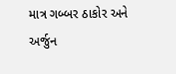માત્ર ગબ્બર ઠાકોર અને અર્જુન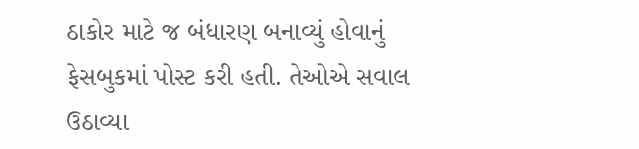ઠાકોર માટે જ બંધારણ બનાવ્યું હોવાનું ફેસબુકમાં પોસ્ટ કરી હતી. તેઓએ સવાલ ઉઠાવ્યા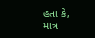હતા કે, માત્ર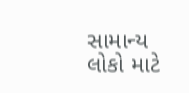સામાન્ય લોકો માટે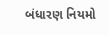બંધારણ નિયમો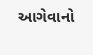આગેવાનો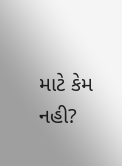માટે કેમ નહી?